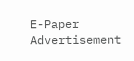E-Paper
Advertisement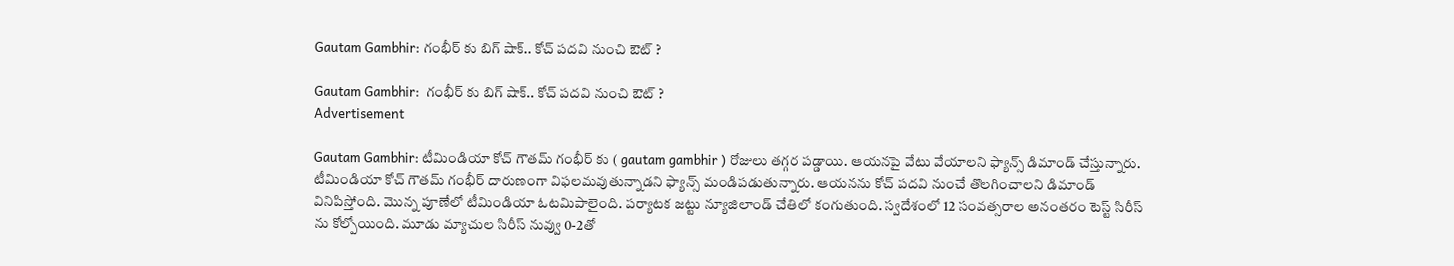Gautam Gambhir: గంభీర్‌ కు బిగ్ షాక్.. కోచ్‌ పదవి నుంచి ఔట్‌ ?

Gautam Gambhir:  గంభీర్‌ కు బిగ్ షాక్.. కోచ్‌ పదవి నుంచి ఔట్‌ ?
Advertisement

Gautam Gambhir: టీమిండియా కోచ్‌ గౌతమ్‌ గంభీర్‌ కు ( gautam gambhir ) రోజులు తగ్గర పడ్డాయి. ఆయనపై వేటు వేయాలని ఫ్యాన్స్‌ డిమాండ్‌ చేస్తున్నారు. టీమిండియా కోచ్‌ గౌతమ్‌ గంభీర్‌ దారుణంగా విఫలమవుతున్నాడని ఫ్యాన్స్‌ మండిపడుతున్నారు. ఆయనను కోచ్‌ పదవి నుంచే తొలగించాలని డిమాండ్‌ వినిపిస్తోంది. మొన్న పూణేలో టీమిండియా ఓటమిపాలైంది. పర్యాటక జట్టు న్యూజిలాండ్ చేతిలో కంగుతుంది. స్వదేశంలో 12 సంవత్సరాల అనంతరం టెస్ట్ సిరీస్ ను కోల్పోయింది. మూడు మ్యాచుల సిరీస్ నువ్వు 0-2తో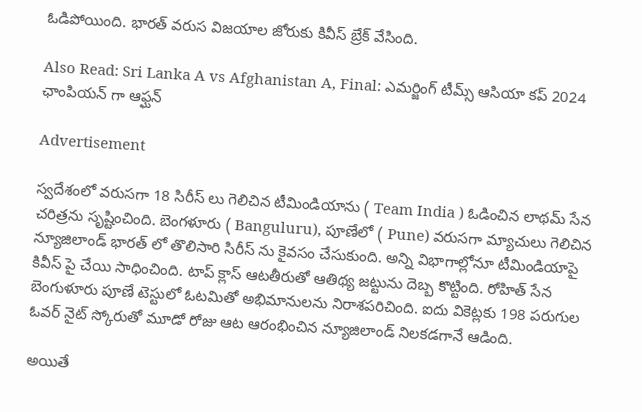ఓడిపోయింది. భారత్ వరుస విజయాల జోరుకు కివీస్ బ్రేక్ వేసింది.

Also Read: Sri Lanka A vs Afghanistan A, Final: ఎమర్జింగ్ టీమ్స్ ఆసియా కప్ 2024 ఛాంపియన్ గా ఆఫ్ఘన్

Advertisement

స్వదేశంలో వరుసగా 18 సిరీస్ లు గెలిచిన టీమిండియాను ( Team India ) ఓడించిన లాథమ్ సేన చరిత్రను సృష్టించింది. బెంగళూరు ( Banguluru), పూణేలో ( Pune) వరుసగా మ్యాచులు గెలిచిన న్యూజిలాండ్ భారత్ లో తొలిసారి సిరీస్ ను కైవసం చేసుకుంది. అన్ని విభాగాల్లోనూ టీమిండియాపై కివీస్ పై చేయి సాధించింది. టాప్ క్లాస్ ఆటతీరుతో ఆతిథ్య జట్టును దెబ్బ కొట్టింది. రోహిత్ సేన బెంగుళూరు పూణే టెస్టులో ఓటమితో అభిమానులను నిరాశపరిచింది. ఐదు వికెట్లకు 198 పరుగుల ఓవర్ నైట్ స్కోరుతో మూడో రోజు ఆట ఆరంభించిన న్యూజిలాండ్ నిలకడగానే ఆడింది.

అయితే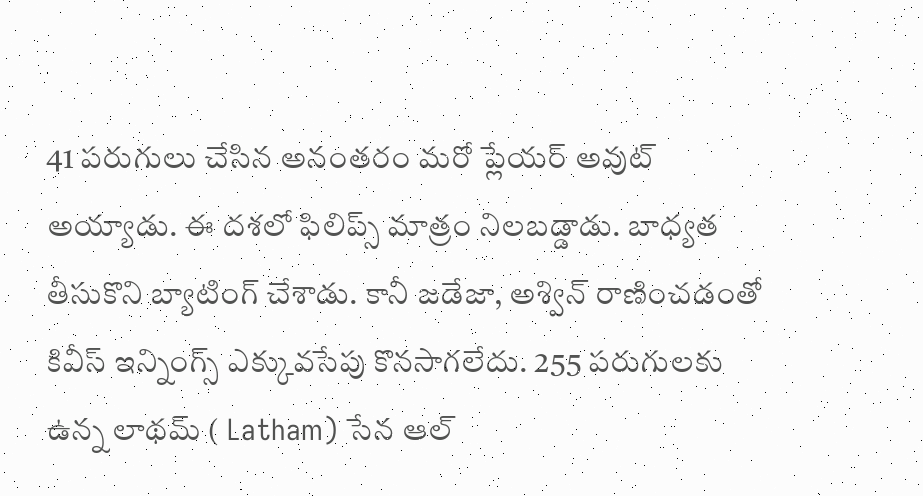41 పరుగులు చేసిన అనంతరం మరో ప్లేయర్‌ అవుట్ అయ్యాడు. ఈ దశలో ఫిలిప్స్ మాత్రం నిలబడ్డాడు. బాధ్యత తీసుకొని బ్యాటింగ్ చేశాడు. కానీ జడేజా, అశ్విన్ రాణించడంతో కివీస్ ఇన్నింగ్స్ ఎక్కువసేపు కొనసాగలేదు. 255 పరుగులకు ఉన్న లాథమ్ ( Latham) సేన ఆల్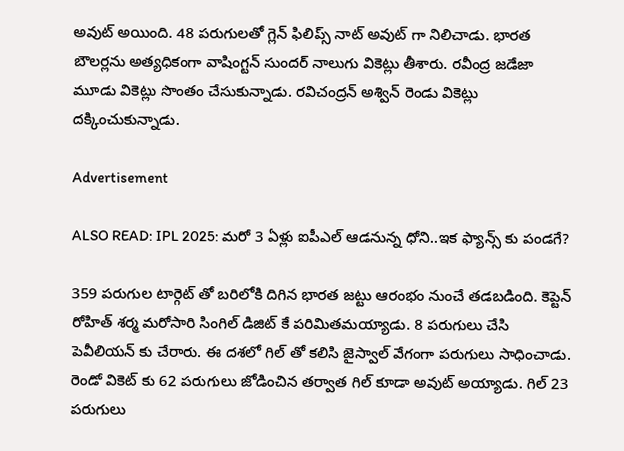అవుట్ అయింది. 48 పరుగులతో గ్లెన్ ఫిలిప్స్ నాట్ అవుట్ గా నిలిచాడు. భారత బౌలర్లను అత్యధికంగా వాషింగ్టన్ సుందర్ నాలుగు వికెట్లు తీశారు. రవీంద్ర జడేజా మూడు వికెట్లు సొంతం చేసుకున్నాడు. రవిచంద్రన్ అశ్విన్ రెండు వికెట్లు దక్కించుకున్నాడు.

Advertisement

ALSO READ: IPL 2025: మరో 3 ఏళ్లు ఐపీఎల్‌ ఆడనున్న ధోని..ఇక ఫ్యాన్స్‌ కు పండగే?

359 పరుగుల టార్గెట్ తో బరిలోకి దిగిన భారత జట్టు ఆరంభం నుంచే తడబడింది. కెప్టెన్ రోహిత్ శర్మ మరోసారి సింగిల్ డిజిట్ కే పరిమితమయ్యాడు. 8 పరుగులు చేసి పెవీలియన్ కు చేరారు. ఈ దశలో గిల్ తో కలిసి జైస్వాల్ వేగంగా పరుగులు సాధించాడు. రెండో వికెట్ కు 62 పరుగులు జోడించిన తర్వాత గిల్ కూడా అవుట్ అయ్యాడు. గిల్ 23 పరుగులు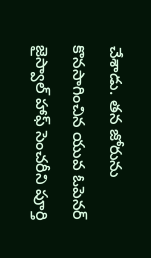చేశాడు. తన జోరును కొనసాగించిన యువ ఓపెనర్ జైస్వాల్ హాఫ్ సెంచరీని పూర్తి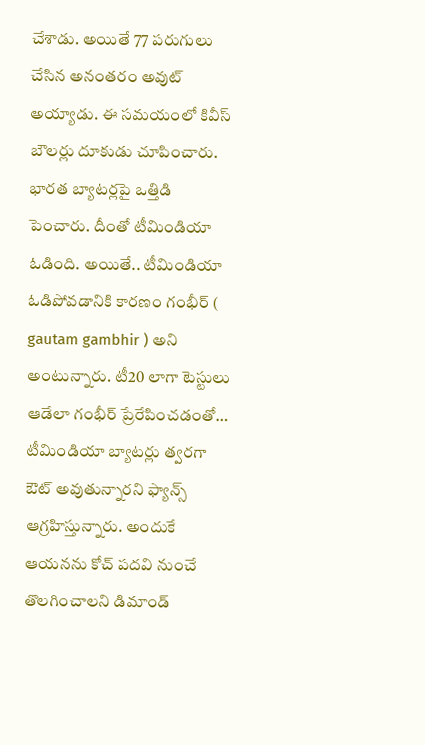చేశాడు. అయితే 77 పరుగులు చేసిన అనంతరం అవుట్ అయ్యాడు. ఈ సమయంలో కివీస్ బౌలర్లు దూకుడు చూపించారు. భారత బ్యాటర్లపై ఒత్తిడి పెంచారు. దీంతో టీమిండియా ఓడింది. అయితే.. టీమిండియా ఓడిపోవడానికి కారణం గంభీర్‌ ( gautam gambhir ) అని అంటున్నారు. టీ20 లాగా టెస్టులు ఆడేలా గంభీర్‌ ప్రేరేపించడంతో… టీమిండియా బ్యాటర్లు త్వరగా ఔట్‌ అవుతున్నారని ఫ్యాన్స్‌ ఆగ్రహిస్తున్నారు. అందుకే ఆయనను కోచ్‌ పదవి నుంచే తొలగించాలని డిమాండ్‌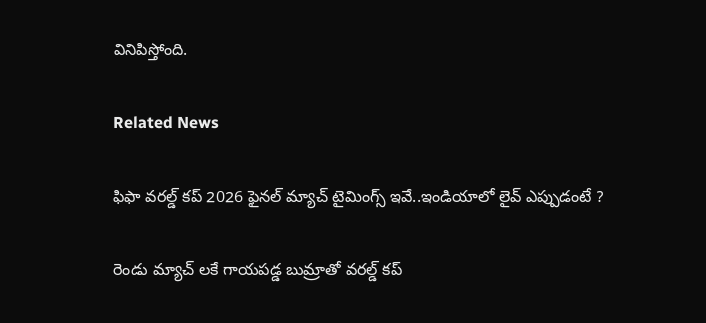వినిపిస్తోంది.

Related News

ఫిఫా వ‌ర‌ల్డ్ క‌ప్ 2026 ఫైన‌ల్ మ్యాచ్ టైమింగ్స్ ఇవే..ఇండియాలో లైవ్ ఎప్పుడంటే ?

రెండు మ్యాచ్ ల‌కే గాయ‌ప‌డ్డ బుమ్రాతో వ‌ర‌ల్డ్ క‌ప్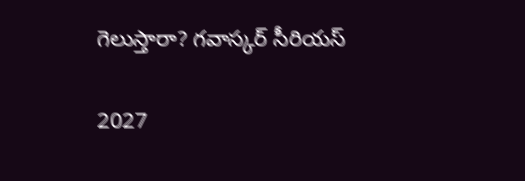గెలుస్తారా? గ‌వాస్క‌ర్ సీరియ‌స్‌

2027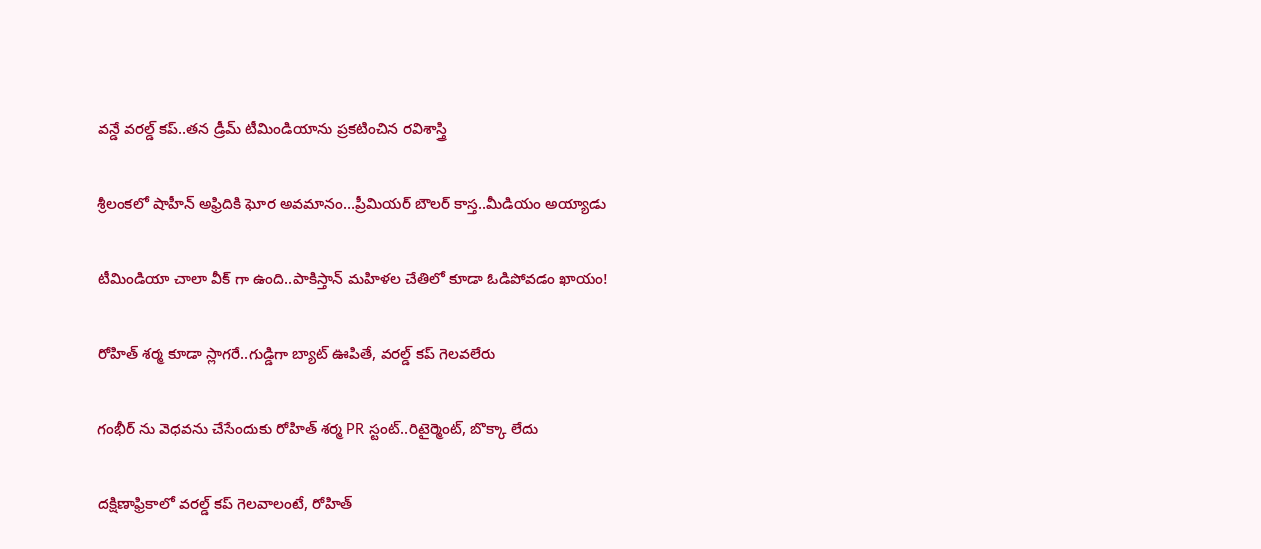వ‌న్డే వ‌ర‌ల్డ్ క‌ప్..త‌న డ్రీమ్ టీమిండియాను ప్ర‌క‌టించిన ర‌విశాస్త్రి

శ్రీలంక‌లో షాహీన్ అఫ్రిదికి ఘోర అవ‌మానం…ప్రీమియ‌ర్ బౌల‌ర్ కాస్త..మీడియం అయ్యాడు

టీమిండియా చాలా వీక్ గా ఉంది..పాకిస్తాన్ మ‌హిళ‌ల చేతిలో కూడా ఓడిపోవ‌డం ఖాయం!

రోహిత్ శ‌ర్మ‌ కూడా స్లాగ‌రే..గుడ్డిగా బ్యాట్ ఊపితే, వ‌ర‌ల్డ్ క‌ప్ గెల‌వ‌లేరు

గంభీర్ ను వెధ‌వ‌ను చేసేందుకు రోహిత్ శ‌ర్మ PR స్టంట్..రిటైర్మెంట్, బొక్కా లేదు

దక్షిణాఫ్రికాలో వ‌ర‌ల్డ్ క‌ప్ గెల‌వాలంటే, రోహిత్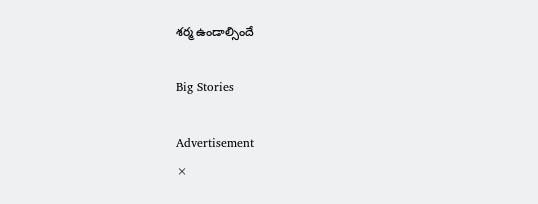శ‌ర్మ ఉండాల్సిందే

Big Stories

Advertisement
×